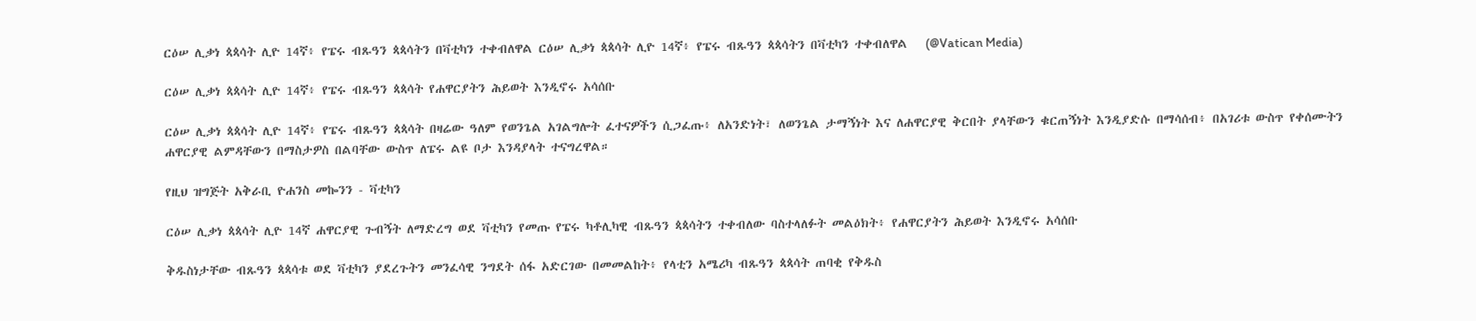ርዕሠ ሊቃነ ጳጳሳት ሊዮ 14ኛ፥ የፔሩ ብጹዓን ጳጳሳትን በቫቲካን ተቀብለዋል ርዕሠ ሊቃነ ጳጳሳት ሊዮ 14ኛ፥ የፔሩ ብጹዓን ጳጳሳትን በቫቲካን ተቀብለዋል   (@Vatican Media)

ርዕሠ ሊቃነ ጳጳሳት ሊዮ 14ኛ፥ የፔሩ ብጹዓን ጳጳሳት የሐዋርያትን ሕይወት እንዲኖሩ አሳሰቡ

ርዕሠ ሊቃነ ጳጳሳት ሊዮ 14ኛ፥ የፔሩ ብጹዓን ጳጳሳት በዛሬው ዓለም የወንጌል አገልግሎት ፈተናዎችን ሲጋፈጡ፥ ለአንድነት፣ ለወንጌል ታማኝነት እና ለሐዋርያዊ ቅርበት ያላቸውን ቁርጠኝነት እንዲያድሱ በማሳሰብ፥ በአገሪቱ ውስጥ የቀሰሙትን ሐዋርያዊ ልምዳቸውን በማስታዎስ በልባቸው ውስጥ ለፔሩ ልዩ ቦታ እንዳያላት ተናግረዋል።

የዚህ ዝግጅት አቅራቢ ዮሐንስ መኰንን - ቫቲካን

ርዕሠ ሊቃነ ጳጳሳት ሊዮ 14ኛ ሐዋርያዊ ጉብኝት ለማድረግ ወደ ቫቲካን የመጡ የፔሩ ካቶሊካዊ ብጹዓን ጳጳሳትን ተቀብለው ባስተላለፉት መልዕክት፥ የሐዋርያትን ሕይወት እንዲኖሩ አሳሰቡ

ቅዱስነታቸው ብጹዓን ጳጳሳቱ ወደ ቫቲካን ያደረጉትን መንፈሳዊ ንግደት ሰፋ አድርገው በመመልከት፥ የላቲን አሜሪካ ብጹዓን ጳጳሳት ጠባቂ የቅዱስ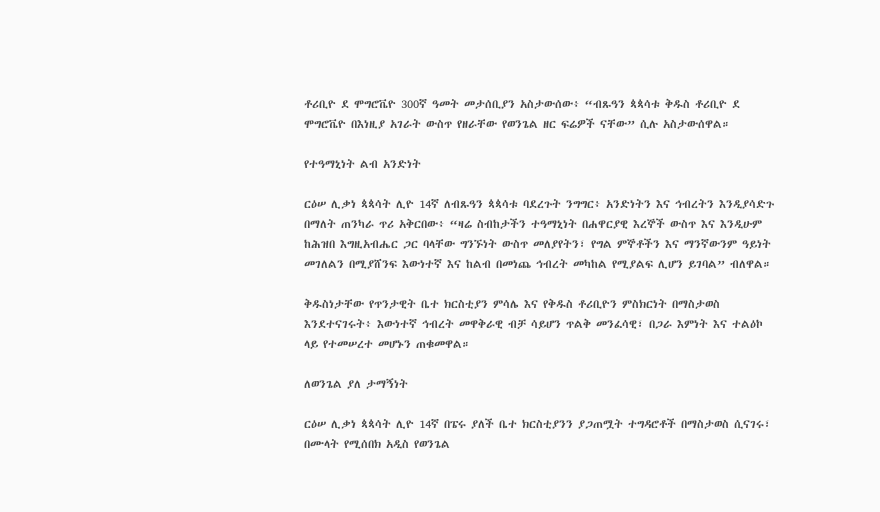ቶሪቢዮ ደ ሞግሮቬዮ 300ኛ ዓመት መታሰቢያን አስታውሰው፥ “ብጹዓን ጳጳሳቱ ቅዱስ ቶሪቢዮ ደ ሞግሮቬዮ በእነዚያ አገራት ውስጥ የዘራቸው የወንጌል ዘር ፍሬዎች ናቸው” ሲሉ አስታውሰዋል።

የተዓማኒነት ልብ አንድነት

ርዕሠ ሊቃነ ጳጳሳት ሊዮ 14ኛ ለብጹዓን ጳጳሳቱ ባደረጉት ንግግር፥ አንድነትን እና ኅብረትን እንዲያሳድጉ በማለት ጠንካራ ጥሪ አቅርበው፥ “ዛሬ ስብከታችን ተዓማኒነት በሐዋርያዊ እረኞች ውስጥ እና እንዲሁም ከሕዝበ እግዚአብሔር ጋር ባላቸው ግንኙነት ውስጥ መለያየትን፣ የግል ምኞቶችን እና ማንኛውንም ዓይነት መገለልን በሚያሸንፍ እውነተኛ እና ከልብ በመነጨ ኅብረት መካከል የሚያልፍ ሊሆን ይገባል” ብለዋል።

ቅዱስነታቸው የጥንታዊት ቤተ ክርስቲያን ምሳሌ እና የቅዱስ ቶሪቢዮን ምስክርነት በማስታወስ እንደተናገሩት፥ እውነተኛ ኅብረት መዋቅራዊ ብቻ ሳይሆን ጥልቅ መንፈሳዊ፣ በጋራ እምነት እና ተልዕኮ ላይ የተመሠረተ መሆኑን ጠቁመዋል።

ለወንጌል ያለ ታማኝነት

ርዕሠ ሊቃነ ጳጳሳት ሊዮ 14ኛ በፔሩ ያለች ቤተ ክርስቲያንን ያጋጠሟት ተግዳሮቶች በማስታወስ ሲናገሩ፣ በሙላት የሚሰበክ አዲስ የወንጌል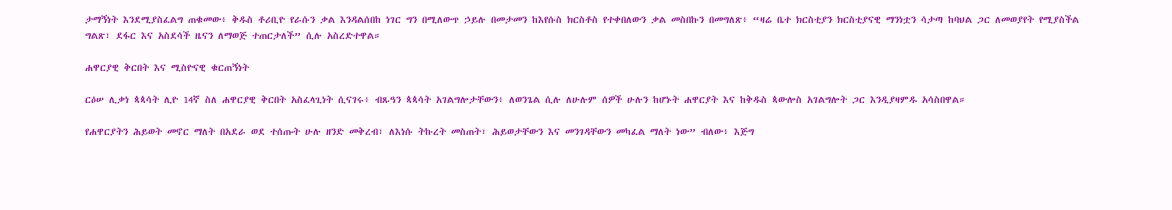ታማኝነት እንደሚያስፈልግ ጠቁመው፥ ቅዱስ ቶሪቢዮ የራሱን ቃል እንዳልሰበከ ነገር ግን በሚለውጥ ኃይሉ በመታመን ከእየሱስ ክርስቶስ የተቀበለውን ቃል መስበኩን በመግለጽ፥ “ዛሬ ቤተ ክርስቲያን ክርስቲያናዊ ማንነቷን ሳታጣ ከባህል ጋር ለመወያየት የሚያስችል ግልጽ፣ ደፋር እና አስደሳች ዜናን ለማወጅ ተጠርታለች” ሲሉ አስረድተዋል።

ሐዋርያዊ ቅርበት እና ሚስዮናዊ ቁርጠኝነት

ርዕሠ ሊቃነ ጳጳሳት ሊዮ 14ኛ ስለ ሐዋርያዊ ቅርበት አስፈላጊነት ሲናገሩ፥ ብጹዓን ጳጳሳት አገልግሎታቸውን፥ ለወንጌል ሲሉ ለሁሉም ሰዎች ሁሉን ከሆኑት ሐዋርያት እና ከቅዱስ ጳውሎስ አገልግሎት ጋር እንዲያዛምዱ አሳስበዋል።

የሐዋርያትን ሕይወት መኖር ማለት በአደራ ወደ ተሰጡት ሁሉ ዘንድ መቅረብ፣ ለእነሱ ትኩረት መስጠት፣ ሕይወታቸውን እና መንገዳቸውን መካፈል ማለት ነው” ብለው፥ እጅግ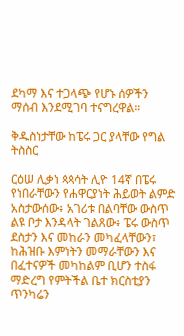ደካማ እና ተጋላጭ የሆኑ ሰዎችን ማሰብ እንደሚገባ ተናግረዋል።

ቅዱስነታቸው ከፔሩ ጋር ያላቸው የግል ትስስር

ርዕሠ ሊቃነ ጳጳሳት ሊዮ 14ኛ በፔሩ የነበራቸውን የሐዋርያነት ሕይወት ልምድ አስታውሰው፥ አገሪቱ በልባቸው ውስጥ ልዩ ቦታ እንዳላት ገልጸው፥ ፔሩ ውስጥ ደስታን እና መከራን መካፈላቸውን፣ ከሕዝቡ እምነትን መማራቸውን እና በፈተናዎች መካከልም ቢሆን ተስፋ ማድረግ የምትችል ቤተ ክርስቲያን ጥንካሬን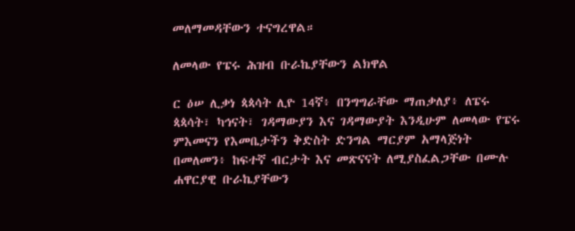መለማመዳቸውን ተናግረዋል።

ለመላው የፔሩ ሕዝብ ቡራኬያቸውን ልክዋል

ር ዕሠ ሊቃነ ጳጳሳት ሊዮ 14ኛ፥ በንግግራቸው ማጠቃለያ፥ ለፔሩ ጳጳሳት፣ ካኅናት፣ ገዳማውያን እና ገዳማውያት እንዲሁም ለመላው የፔሩ ምእመናን የእመቤታችን ቅድስት ድንግል ማርያም አማላጅነት በመለመን፥ ከፍተኛ ብርታት እና መጽናናት ለሚያስፈልጋቸው በሙሉ ሐዋርያዊ ቡራኬያቸውን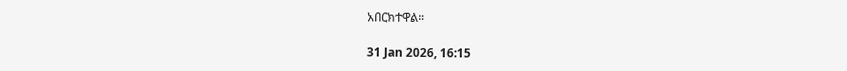አበርክተዋል።

31 Jan 2026, 16:15